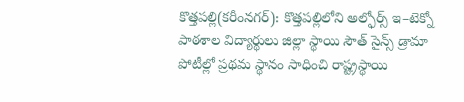కొత్తపల్లి(కరీంనగర్): కొత్తపల్లిలోని అల్ఫోర్స్ ఇ–టెక్నో పాఠశాల విద్యార్థులు జిల్లా స్థాయి సౌత్ సైన్స్ డ్రామా పోటీల్లో ప్రథమ స్థానం సాధించి రాష్ట్రస్థాయి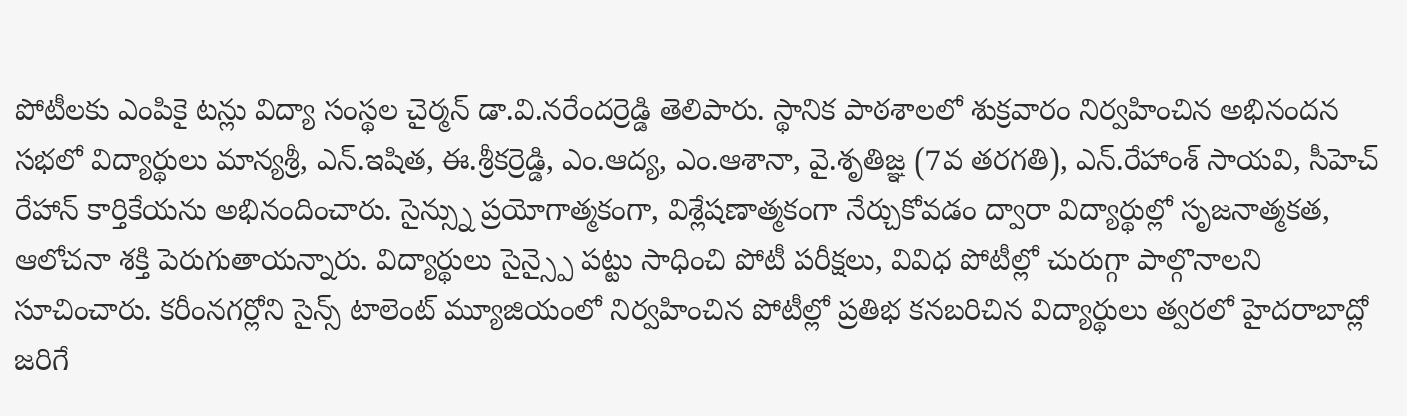పోటీలకు ఎంపికై టన్లు విద్యా సంస్థల చైర్మన్ డా.వి.నరేందర్రెడ్డి తెలిపారు. స్థానిక పాఠశాలలో శుక్రవారం నిర్వహించిన అభినందన సభలో విద్యార్థులు మాన్యశ్రీ, ఎన్.ఇషిత, ఈ.శ్రీకర్రెడ్డి, ఎం.ఆద్య, ఎం.ఆశానా, వై.శృతిజ్ఞ (7వ తరగతి), ఎన్.రేహాంశ్ సాయవి, సీహెచ్ రేహాన్ కార్తికేయను అభినందించారు. సైన్స్ను ప్రయోగాత్మకంగా, విశ్లేషణాత్మకంగా నేర్చుకోవడం ద్వారా విద్యార్థుల్లో సృజనాత్మకత, ఆలోచనా శక్తి పెరుగుతాయన్నారు. విద్యార్థులు సైన్స్పై పట్టు సాధించి పోటీ పరీక్షలు, వివిధ పోటీల్లో చురుగ్గా పాల్గొనాలని సూచించారు. కరీంనగర్లోని సైన్స్ టాలెంట్ మ్యూజియంలో నిర్వహించిన పోటీల్లో ప్రతిభ కనబరిచిన విద్యార్థులు త్వరలో హైదరాబాద్లో జరిగే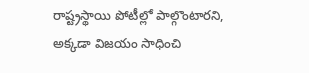రాష్ట్రస్థాయి పోటీల్లో పాల్గొంటారని, అక్కడా విజయం సాధించి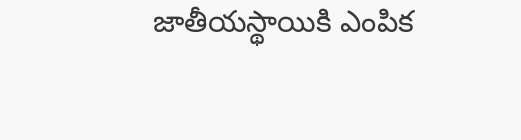జాతీయస్థాయికి ఎంపిక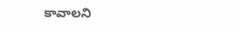కావాలని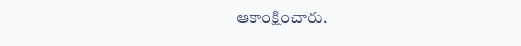ఆకాంక్షించారు.